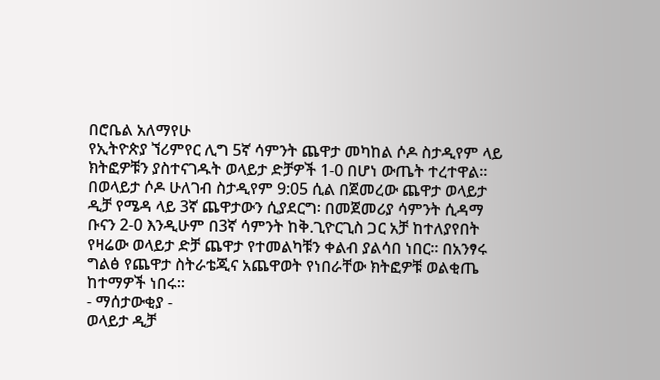በሮቤል አለማየሁ
የኢትዮጵያ ኘሪምየር ሊግ 5ኛ ሳምንት ጨዋታ መካከል ሶዶ ስታዲየም ላይ ክትፎዎቹን ያስተናገዱት ወላይታ ድቻዎች 1-0 በሆነ ውጤት ተረተዋል።
በወላይታ ሶዶ ሁለገብ ስታዲየም 9:05 ሲል በጀመረው ጨዋታ ወላይታ ዲቻ የሜዳ ላይ 3ኛ ጨዋታውን ሲያደርግ፡ በመጀመሪያ ሳምንት ሲዳማ ቡናን 2-0 እንዲሁም በ3ኛ ሳምንት ከቅ.ጊዮርጊስ ጋር አቻ ከተለያየበት የዛሬው ወላይታ ድቻ ጨዋታ የተመልካቹን ቀልብ ያልሳበ ነበር። በአንፃሩ ግልፅ የጨዋታ ስትራቴጂና አጨዋወት የነበራቸው ክትፎዎቹ ወልቂጤ ከተማዎች ነበሩ።
- ማሰታውቂያ -
ወላይታ ዲቻ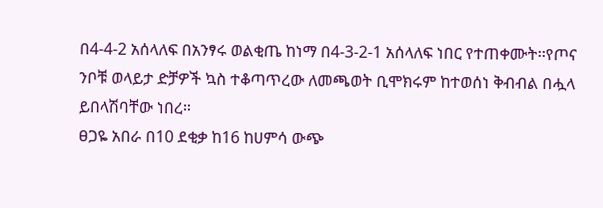በ4-4-2 አሰላለፍ በአንፃሩ ወልቂጤ ከነማ በ4-3-2-1 አሰላለፍ ነበር የተጠቀሙት፡፡የጦና ንቦቹ ወላይታ ድቻዎች ኳስ ተቆጣጥረው ለመጫወት ቢሞክሩም ከተወሰነ ቅብብል በሗላ ይበላሽባቸው ነበረ።
ፀጋዬ አበራ በ10 ደቂቃ ከ16 ከሀምሳ ውጭ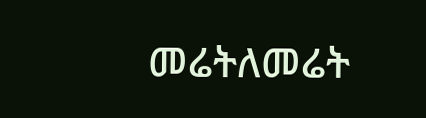መሬትለመሬት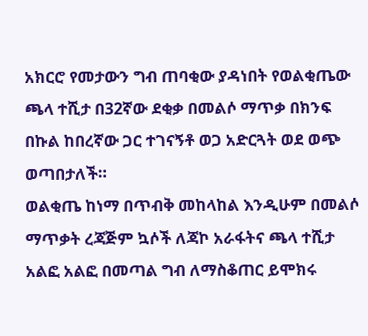አክርሮ የመታውን ግብ ጠባቂው ያዳነበት የወልቂጤው ጫላ ተሺታ በ32ኛው ደቂቃ በመልሶ ማጥቃ በክንፍ በኩል ከበረኛው ጋር ተገናኝቶ ወጋ አድርጓት ወደ ወጭ ወጣበታለች።
ወልቂጤ ከነማ በጥብቅ መከላከል እንዲሁም በመልሶ ማጥቃት ረጃጅም ኳሶች ለጃኮ አራፋትና ጫላ ተሺታ አልፎ አልፎ በመጣል ግብ ለማስቆጠር ይሞክሩ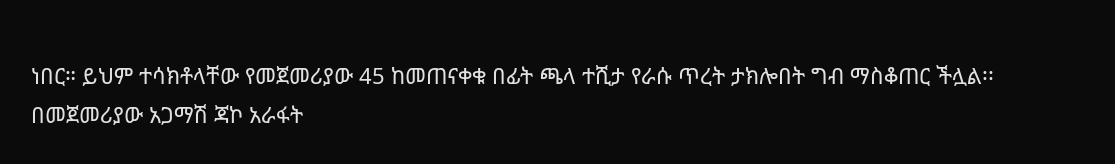ነበር። ይህም ተሳክቶላቸው የመጀመሪያው 45 ከመጠናቀቁ በፊት ጫላ ተሺታ የራሱ ጥረት ታክሎበት ግብ ማስቆጠር ችሏል፡፡
በመጀመሪያው አጋማሽ ጃኮ አራፋት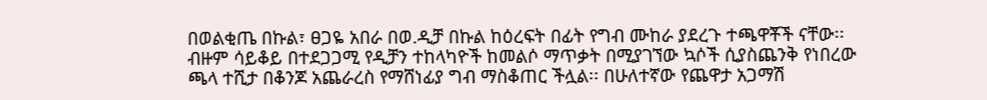በወልቂጤ በኩል፣ ፀጋዬ አበራ በወ.ዲቻ በኩል ከዕረፍት በፊት የግብ ሙከራ ያደረጉ ተጫዋቾች ናቸው፡፡
ብዙም ሳይቆይ በተደጋጋሚ የዲቻን ተከላካዮች ከመልሶ ማጥቃት በሚያገኘው ኳሶች ሲያስጨንቅ የነበረው ጫላ ተሺታ በቆንጆ አጨራረስ የማሸነፊያ ግብ ማስቆጠር ችሏል፡፡ በሁለተኛው የጨዋታ አጋማሽ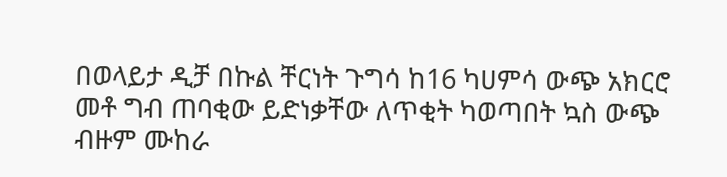በወላይታ ዲቻ በኩል ቸርነት ጉግሳ ከ16 ካሀምሳ ውጭ አክርሮ መቶ ግብ ጠባቂው ይድነቃቸው ለጥቂት ካወጣበት ኳስ ውጭ ብዙም ሙከራ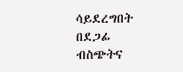ሳይደረግበት በደጋፊ ብስጭትና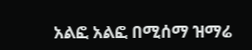አልፎ አልፎ በሚሰማ ዝማሬ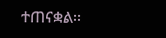ተጠናቋል፡፡